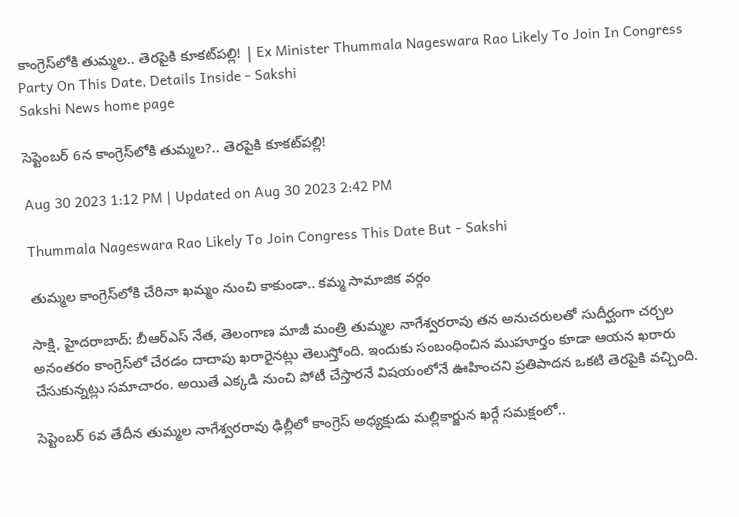కాంగ్రెస్‌లోకి తుమ్మల.. తెరపైకి కూకట్‌పల్లి! | Ex Minister Thummala Nageswara Rao Likely To Join In Congress Party On This Date, Details Inside - Sakshi
Sakshi News home page

సెప్టెంబర్‌ 6న కాంగ్రెస్‌లోకి తుమ్మల?.. తెరపైకి కూకట్‌పల్లి!

Aug 30 2023 1:12 PM | Updated on Aug 30 2023 2:42 PM

Thummala Nageswara Rao Likely To Join Congress This Date But - Sakshi

తుమ్మల కాంగ్రెస్‌లోకి చేరినా ఖమ్మం నుంచి కాకుండా.. కమ్మ సామాజిక వర్గం

సాక్షి, హైదరాబాద్‌: బీఆర్‌ఎస్‌ నేత, తెలంగాణ మాజీ మంత్రి తుమ్మల నాగేశ్వరరావు తన అనుచరులతో సుదీర్ఘంగా చర్చల అనంతరం కాంగ్రెస్‌లో చేరడం దాదాపు ఖరారైనట్లు తెలుస్తోంది. ఇందుకు సంబంధించిన ముహూర్తం కూడా ఆయన ఖరారు చేసుకున్నట్లు సమాచారం. అయితే ఎక్కడి నుంచి పోటీ చేస్తారనే విషయంలోనే ఊహించని ప్రతిపాదన ఒకటి తెరపైకి వచ్చింది.

సెప్టెంబర్ 6వ తేదీన తుమ్మల నాగేశ్వరరావు ఢిల్లీలో కాంగ్రెస్‌ అధ్యక్షుడు మల్లికార్జున ఖర్గే సమక్షంలో..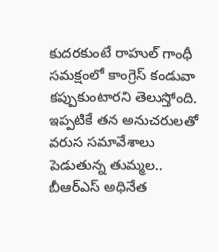కుదరకుంటే రాహుల్‌ గాంధీ సమక్షంలో కాంగ్రెస్‌ కండువా కప్పుకుంటారని తెలుస్తోంది. ఇప్పటికే తన అనుచరులతో వరుస సమావేశాలు పెడుతున్న తుమ్మల.. బీఆర్‌ఎస్‌ అధినేత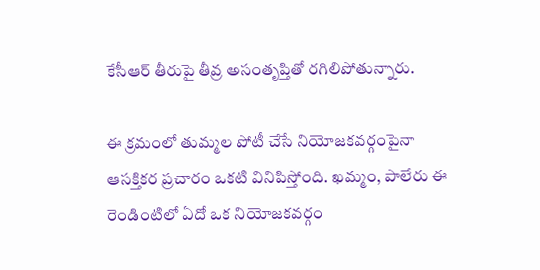కేసీఆర్‌ తీరుపై తీవ్ర అసంతృప్తితో రగిలిపోతున్నారు.

ఈ క్రమంలో తుమ్మల పోటీ చేసే నియోజకవర్గంపైనా ఆసక్తికర ప్రచారం ఒకటి వినిపిస్తోంది. ఖమ్మం, పాలేరు ఈ రెండింటిలో ఏదో ఒక నియోజకవర్గం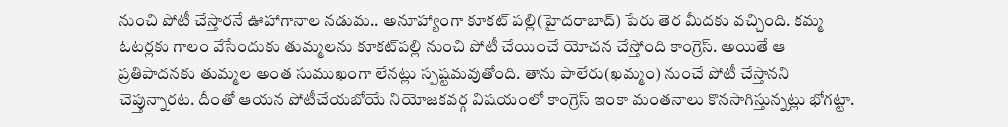నుంచి పోటీ చేస్తారనే ఊహాగానాల నడుమ.. అనూహ్యాంగా కూకట్ పల్లి(హైదరాబాద్‌) పేరు తెర మీదకు వచ్చింది. కమ్మ ఓటర్లకు గాలం వేసేందుకు తుమ్మలను కూకట్‌పల్లి నుంచి పోటీ చేయించే యోచన చేస్తోంది కాంగ్రెస్‌. అయితే ఆ ప్రతిపాదనకు తుమ్మల అంత సుముఖంగా లేనట్లు స్పష్టమవుతోంది. తాను పాలేరు(ఖమ్మం) నుంచే పోటీ చేస్తానని చెప్తున్నారట. దీంతో ఆయన పోటీచేయబోయే నియోజకవర్గ విషయంలో కాంగ్రెస్‌ ఇంకా మంతనాలు కొనసాగిస్తున్నట్లు భోగట్టా.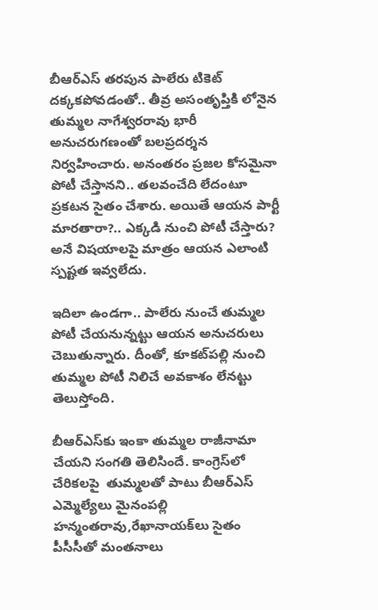బీఆర్‌ఎస్‌ తరపున పాలేరు టికెట్‌ దక్కకపోవడంతో.. తీవ్ర అసంతృప్తికి లోనైన తుమ్మల నాగేశ్వరరావు భారీ అనుచరుగణంతో బలప్రదర్శన నిర్వహించారు. అనంతరం ప్రజల కోసమైనా పోటీ చేస్తానని.. తలవంచేది లేదంటూ ప్రకటన సైతం చేశారు. అయితే ఆయన పార్టీ మారతారా?.. ఎక్కడి నుంచి పోటీ చేస్తారు? అనే విషయాలపై మాత్రం ఆయన ఎలాంటి స్పష్టత ఇవ్వలేదు.

ఇదిలా ఉండగా.. పాలేరు నుంచే తుమ్మల పోటీ చేయనున్నట్టు ఆయన అనుచరులు చెబుతున్నారు. దీంతో, కూకట్‌పల్లి నుంచి తుమ్మల పోటీ నిలిచే అవకాశం లేనట్టు తెలుస్తోంది.

బీఆర్‌ఎస్‌కు ఇంకా తుమ్మల రాజీనామా చేయని సంగతి తెలిసిందే. కాంగ్రెస్‌లో చేరికలపై  తుమ్మలతో పాటు బీఆర్ఎస్ ఎమ్మెల్యేలు మైనంపల్లి హన్మంతరావు,రేఖానాయక్‌లు సైతం పీసీసీతో మంతనాలు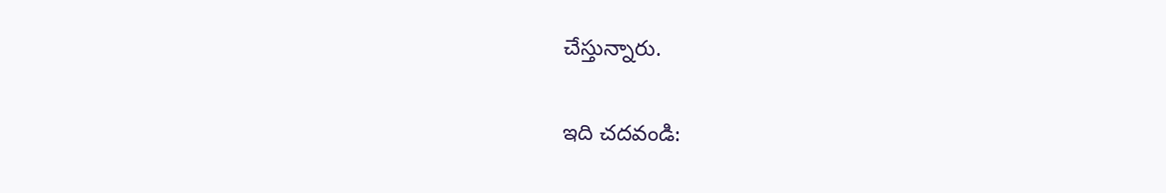చేస్తున్నారు.

ఇది చదవండి: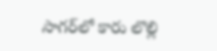సాగర్‌లో కారు లొల్లి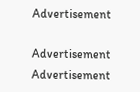Advertisement

Advertisement
Advertisement